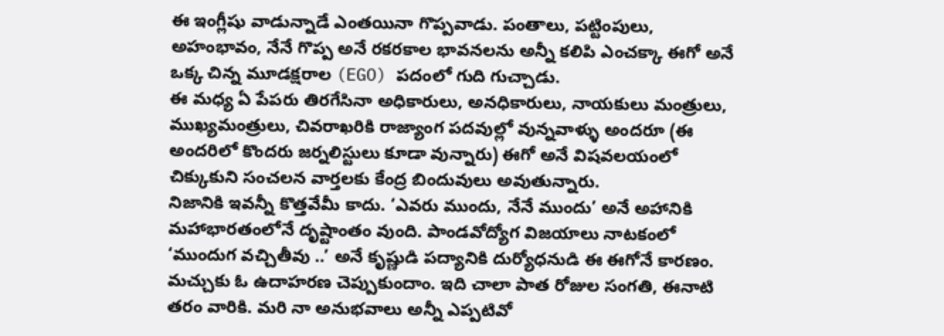ఈ ఇంగ్లీషు వాడున్నాడే ఎంతయినా గొప్పవాడు. పంతాలు, పట్టింపులు, అహంభావం, నేనే గొప్ప అనే రకరకాల భావనలను అన్నీ కలిపి ఎంచక్కా ఈగో అనే ఒక్క చిన్న మూడక్షరాల (EGO) పదంలో గుది గుచ్చాడు.
ఈ మధ్య ఏ పేపరు తిరగేసినా అధికారులు, అనధికారులు, నాయకులు మంత్రులు, ముఖ్యమంత్రులు, చివరాఖరికి రాజ్యాంగ పదవుల్లో వున్నవాళ్ళు అందరూ (ఈ అందరిలో కొందరు జర్నలిస్టులు కూడా వున్నారు) ఈగో అనే విషవలయంలో చిక్కుకుని సంచలన వార్తలకు కేంద్ర బిందువులు అవుతున్నారు.
నిజానికి ఇవన్నీ కొత్తవేమీ కాదు. ‘ఎవరు ముందు, నేనే ముందు’ అనే అహానికి మహాభారతంలోనే దృష్టాంతం వుంది. పాండవోద్యోగ విజయాలు నాటకంలో ‘ముందుగ వచ్చితీవు ..’ అనే కృష్ణుడి పద్యానికి దుర్యోధనుడి ఈ ఈగోనే కారణం.
మచ్చుకు ఓ ఉదాహరణ చెప్పుకుందాం. ఇది చాలా పాత రోజుల సంగతి, ఈనాటి తరం వారికి. మరి నా అనుభవాలు అన్నీ ఎప్పటివో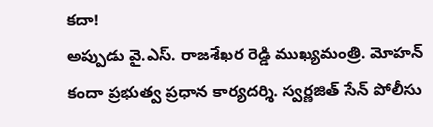కదా!
అప్పుడు వై.ఎస్. రాజశేఖర రెడ్డి ముఖ్యమంత్రి. మోహన్ కందా ప్రభుత్వ ప్రధాన కార్యదర్శి. స్వర్ణజిత్ సేన్ పోలీసు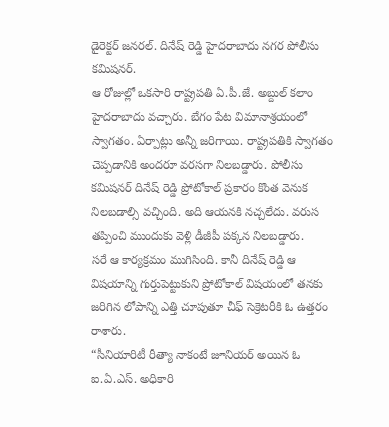డైరెక్టర్ జనరల్. దినేష్ రెడ్డి హైదరాబాదు నగర పోలీసు కమిషనర్.
ఆ రోజుల్లో ఒకసారి రాష్ట్రపతి ఏ.పీ.జే. అబ్దుల్ కలాం హైదరాబాదు వచ్చారు. బేగం పేట విమానాశ్రయంలో స్వాగతం. ఏర్పాట్లు అన్నీ జరిగాయి. రాష్ట్రపతికి స్వాగతం చెప్పడానికి అందరూ వరసగా నిలబడ్డారు. పోలీసు కమిషనర్ దినేష్ రెడ్డి ప్రోటోకాల్ ప్రకారం కొంత వెనుక నిలబడాల్సి వచ్చింది. అది ఆయనకి నచ్చలేదు. వరుస తప్పించి ముందుకు వెళ్లి డీజీపీ పక్కన నిలబడ్డారు.
సరే ఆ కార్యక్రమం ముగిసింది. కానీ దినేష్ రెడ్డి ఆ విషయాన్ని గుర్తుపెట్టుకుని ప్రోటోకాల్ విషయంలో తనకు జరిగిన లోపాన్ని ఎత్తి చూపుతూ చీఫ్ సెక్రెటరీకి ఓ ఉత్తరం రాశారు.
“సీనియారిటీ రీత్యా నాకంటే జూనియర్ అయిన ఓ ఐ.ఏ.ఎస్. అధికారి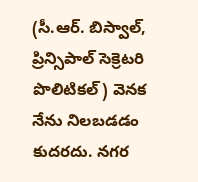(సీ.ఆర్. బిస్వాల్, ప్రిన్సిపాల్ సెక్రెటరి పొలిటికల్) వెనక నేను నిలబడడం కుదరదు. నగర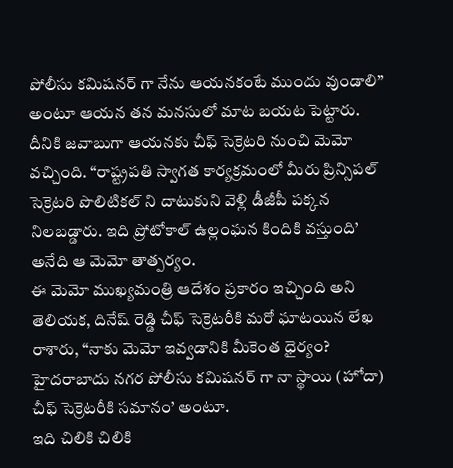పోలీసు కమిషనర్ గా నేను ఆయనకంటే ముందు వుండాలి” అంటూ ఆయన తన మనసులో మాట బయట పెట్టారు.
దీనికి జవాబుగా ఆయనకు చీఫ్ సెక్రెటరి నుంచి మెమో వచ్చింది. “రాష్ట్రపతి స్వాగత కార్యక్రమంలో మీరు ప్రిన్సిపల్ సెక్రెటరి పొలిటికల్ ని దాటుకుని వెళ్లి డీజీపీ పక్కన నిలబడ్డారు. ఇది ప్రోటోకాల్ ఉల్లంఘన కిందికి వస్తుంది’ అనేది ఆ మెమో తాత్పర్యం.
ఈ మెమో ముఖ్యమంత్రి ఆదేశం ప్రకారం ఇచ్చింది అని తెలియక, దినేష్ రెడ్డి చీఫ్ సెక్రెటరీకి మరో ఘాటయిన లేఖ రాశారు, “నాకు మెమో ఇవ్వడానికి మీకెంత ధైర్యం? హైదరాబాదు నగర పోలీసు కమిషనర్ గా నా స్థాయి (హోదా) చీఫ్ సెక్రెటరీకి సమానం’ అంటూ.
ఇది చిలికి చిలికి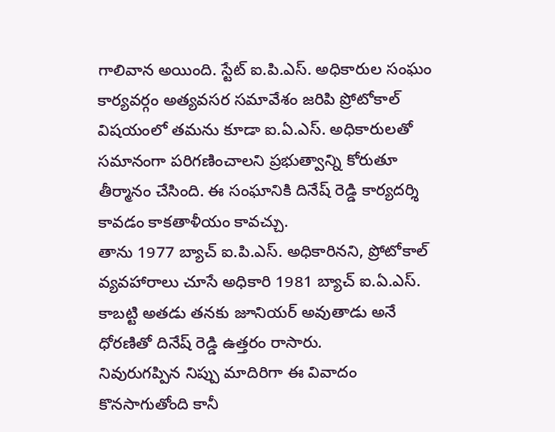గాలివాన అయింది. స్టేట్ ఐ.పి.ఎస్. అధికారుల సంఘం కార్యవర్గం అత్యవసర సమావేశం జరిపి ప్రోటోకాల్ విషయంలో తమను కూడా ఐ.ఏ.ఎస్. అధికారులతో సమానంగా పరిగణించాలని ప్రభుత్వాన్ని కోరుతూ తీర్మానం చేసింది. ఈ సంఘానికి దినేష్ రెడ్డి కార్యదర్శి కావడం కాకతాళీయం కావచ్చు.
తాను 1977 బ్యాచ్ ఐ.పి.ఎస్. అధికారినని, ప్రోటోకాల్ వ్యవహారాలు చూసే అధికారి 1981 బ్యాచ్ ఐ.ఏ.ఎస్. కాబట్టి అతడు తనకు జూనియర్ అవుతాడు అనే ధోరణితో దినేష్ రెడ్డి ఉత్తరం రాసారు.
నివురుగప్పిన నిప్పు మాదిరిగా ఈ వివాదం కొనసాగుతోంది కానీ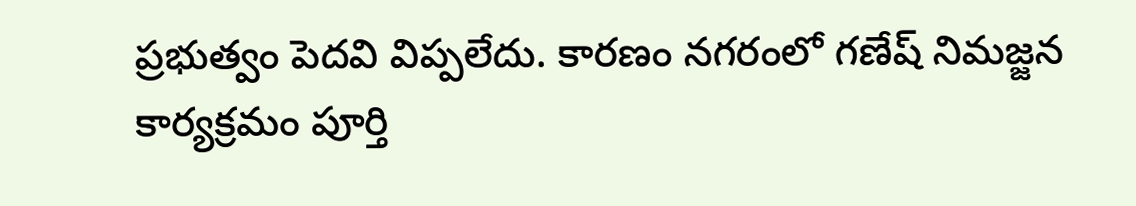ప్రభుత్వం పెదవి విప్పలేదు. కారణం నగరంలో గణేష్ నిమజ్జన కార్యక్రమం పూర్తి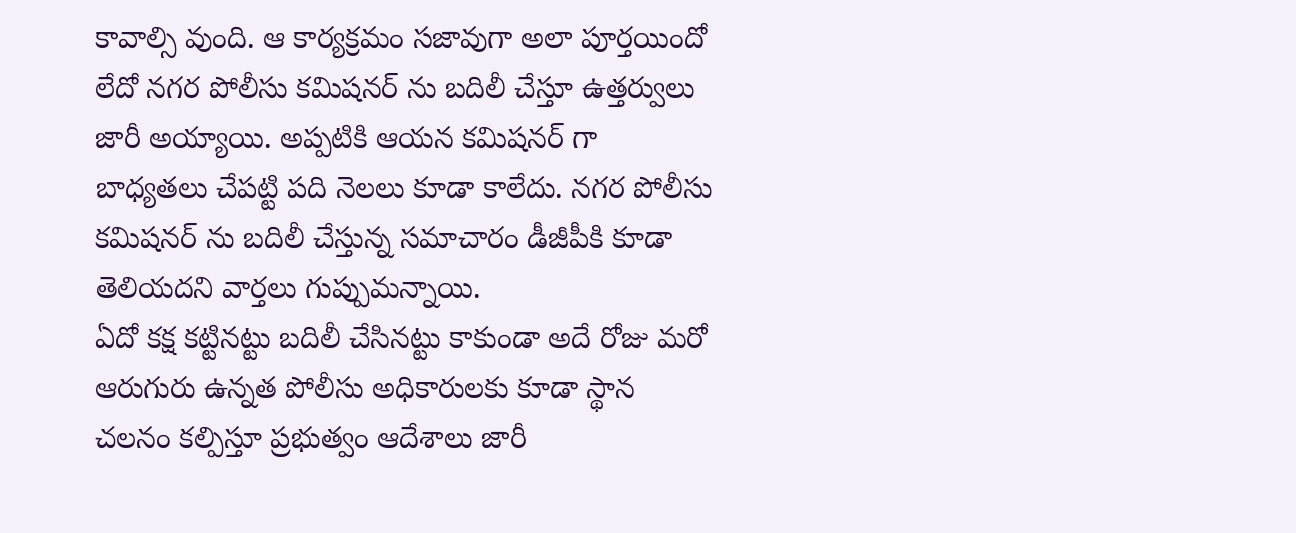కావాల్సి వుంది. ఆ కార్యక్రమం సజావుగా అలా పూర్తయిందో లేదో నగర పోలీసు కమిషనర్ ను బదిలీ చేస్తూ ఉత్తర్వులు జారీ అయ్యాయి. అప్పటికి ఆయన కమిషనర్ గా బాధ్యతలు చేపట్టి పది నెలలు కూడా కాలేదు. నగర పోలీసు కమిషనర్ ను బదిలీ చేస్తున్న సమాచారం డీజీపీకి కూడా తెలియదని వార్తలు గుప్పుమన్నాయి.
ఏదో కక్ష కట్టినట్టు బదిలీ చేసినట్టు కాకుండా అదే రోజు మరో ఆరుగురు ఉన్నత పోలీసు అధికారులకు కూడా స్థాన చలనం కల్పిస్తూ ప్రభుత్వం ఆదేశాలు జారీ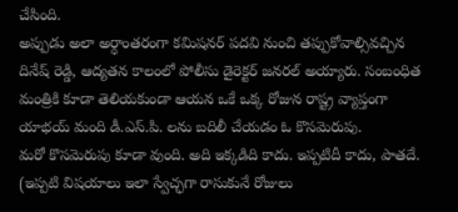చేసింది.
అప్పుడు అలా అర్ధాంతరంగా కమిషనర్ పదవి నుంచి తప్పుకోవాల్సివచ్చిన దినేష్ రెడ్డి, ఆద్యతన కాలంలో పోలీసు డైరెక్టర్ జనరల్ అయ్యారు. సంబంధిత మంత్రికి కూడా తెలియకుండా ఆయన ఒకే ఒక్క రోజున రాష్ట్ర వ్యాప్తంగా యాభయ్ మంది డీ.ఎస్.పి. లను బదిలీ చేయడం ఓ కొసమెరుపు.
మరో కొసమెరుపు కూడా వుంది. అది ఇక్కడిది కాదు. ఇప్పటిదీ కాదు, పాతదే. (ఇప్పటి విషయాలు ఇలా స్వేచ్ఛగా రాసుకునే రోజులు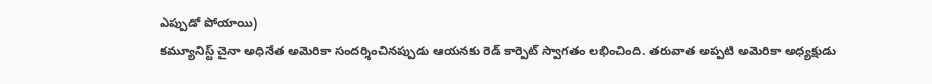ఎప్పుడో పోయాయి)
కమ్యూనిస్ట్ చైనా అధినేత అమెరికా సందర్శించినప్పుడు ఆయనకు రెడ్ కార్పెట్ స్వాగతం లభించింది. తరువాత అప్పటి అమెరికా అధ్యక్షుడు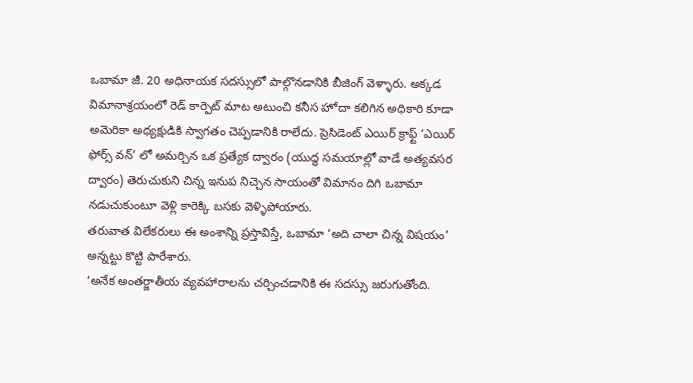ఒబామా జీ. 20 అధినాయక సదస్సులో పాల్గొనడానికి బీజింగ్ వెళ్ళారు. అక్కడ విమానాశ్రయంలో రెడ్ కార్పెట్ మాట అటుంచి కనీస హోదా కలిగిన అధికారి కూడా అమెరికా అధ్యక్షుడికి స్వాగతం చెప్పడానికి రాలేదు. ప్రెసిడెంట్ ఎయిర్ క్రాఫ్ట్ ‘ఎయిర్ ఫోర్స్ వన్’ లో అమర్చిన ఒక ప్రత్యేక ద్వారం (యుద్ధ సమయాల్లో వాడే అత్యవసర ద్వారం) తెరుచుకుని చిన్న ఇనుప నిచ్చెన సాయంతో విమానం దిగి ఒబామా నడుచుకుంటూ వెళ్లి కారెక్కి బసకు వెళ్ళిపోయారు.
తరువాత విలేకరులు ఈ అంశాన్ని ప్రస్తావిస్తే, ఒబామా ‘అది చాలా చిన్న విషయం’ అన్నట్టు కొట్టి పారేశారు.
‘అనేక అంతర్జాతీయ వ్యవహారాలను చర్చించడానికి ఈ సదస్సు జరుగుతోంది.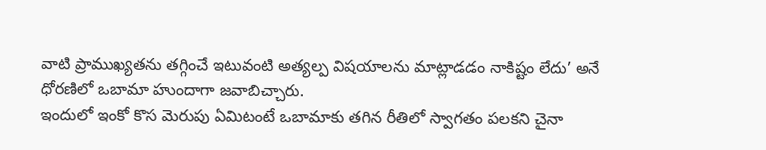వాటి ప్రాముఖ్యతను తగ్గించే ఇటువంటి అత్యల్ప విషయాలను మాట్లాడడం నాకిష్టం లేదు’ అనే ధోరణిలో ఒబామా హుందాగా జవాబిచ్చారు.
ఇందులో ఇంకో కొస మెరుపు ఏమిటంటే ఒబామాకు తగిన రీతిలో స్వాగతం పలకని చైనా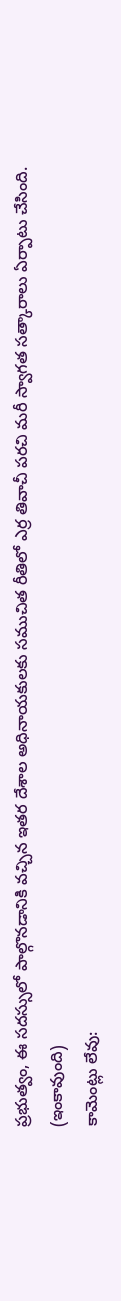ప్రభుత్వం, ఈ సదస్సులో పాల్గొనడానికి వచ్చిన ఇతర దేశాల అధినాయకులకు సముచిత రీతిలో ఎర్ర తివాచీ పరచి మరీ స్వాగత సత్కారాలు ఏర్పాటు చేసింది.
(ఇంకావుంది)
కామెంట్లు లేవు: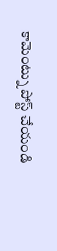కామెంట్ను పోస్ట్ చేయండి